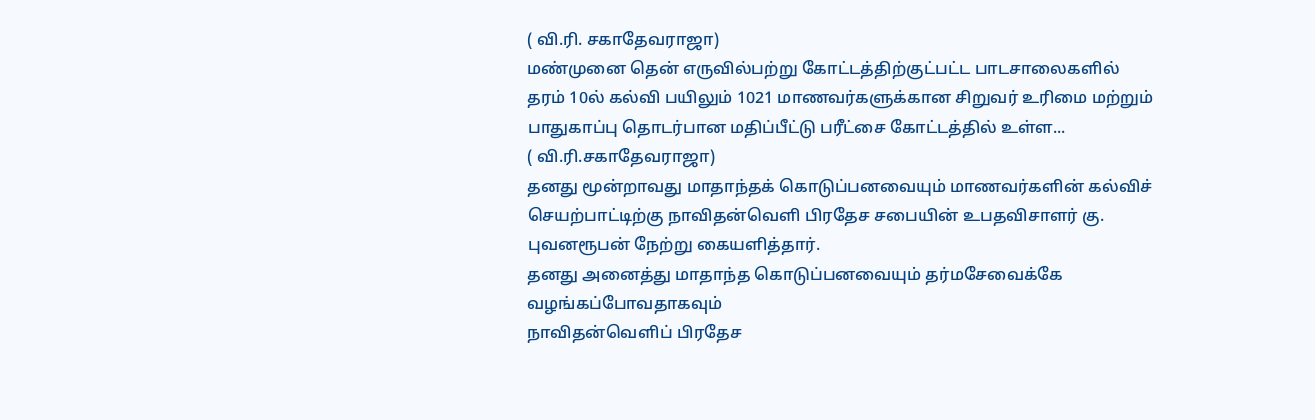( வி.ரி. சகாதேவராஜா)
மண்முனை தென் எருவில்பற்று கோட்டத்திற்குட்பட்ட பாடசாலைகளில் தரம் 10ல் கல்வி பயிலும் 1021 மாணவர்களுக்கான சிறுவர் உரிமை மற்றும் பாதுகாப்பு தொடர்பான மதிப்பீட்டு பரீட்சை கோட்டத்தில் உள்ள...
( வி.ரி.சகாதேவராஜா)
தனது மூன்றாவது மாதாந்தக் கொடுப்பனவையும் மாணவர்களின் கல்விச் செயற்பாட்டிற்கு நாவிதன்வெளி பிரதேச சபையின் உபதவிசாளர் கு. புவனரூபன் நேற்று கையளித்தார்.
தனது அனைத்து மாதாந்த கொடுப்பனவையும் தர்மசேவைக்கே வழங்கப்போவதாகவும்
நாவிதன்வெளிப் பிரதேச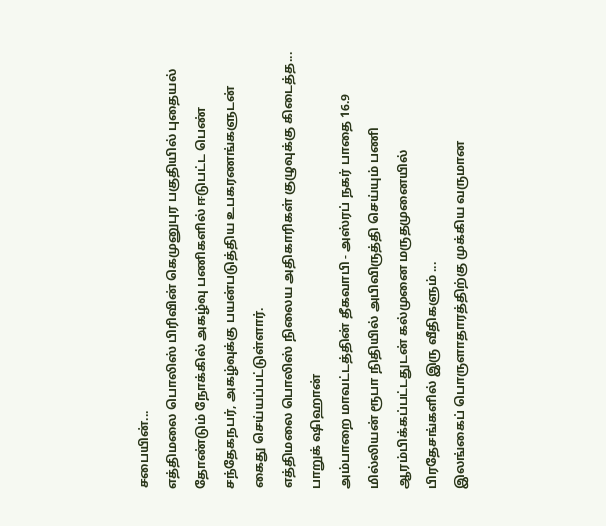சபையின்...
எத்திமலை பொலிஸ் பிரிவின் கெமுனுபுர பகுதியில் புதையல் தோண்டும் நோக்கில் அகழ்வு பணிகளில் ஈடுபட்ட பெண் சந்தேகநபர், அகழ்வுக்கு பயன்படுத்திய உபகரணங்களுடன் கைது செய்யப்பட்டுள்ளார்.
எத்திமலை பொலிஸ் நிலைய அதிகாரிகள் குழுவுக்கு கிடைத்த...
பாறுக் ஷிஹான்
அம்பாறை மாவட்டத்தின் தீகவாபி - அஸ்ரப் நகர் பாதை 16.9 மில்லியன் ரூபா நிதியில் அபிவிருத்தி செய்யும் பணி ஆரம்பிக்கப்பட்டதுடன் கல்முனை மருதமுனையில் பிரதேசங்களில் இரு வீதிகளும் ...
இலங்கைப் பொருளாதாரத்திற்கு முக்கிய வருமான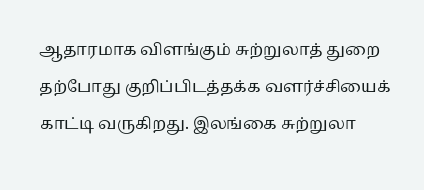ஆதாரமாக விளங்கும் சுற்றுலாத் துறை தற்போது குறிப்பிடத்தக்க வளர்ச்சியைக் காட்டி வருகிறது. இலங்கை சுற்றுலா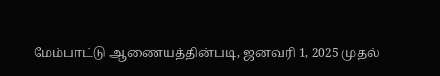மேம்பாட்டு ஆணையத்தின்படி, ஜனவரி 1, 2025 முதல்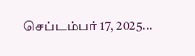செப்டம்பர் 17, 2025...